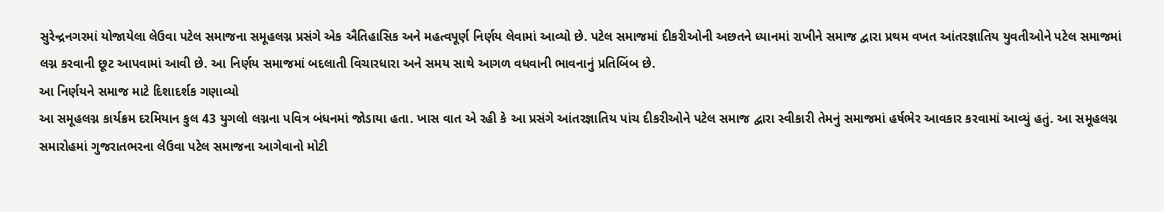સુરેન્દ્રનગરમાં યોજાયેલા લેઉવા પટેલ સમાજના સમૂહલગ્ન પ્રસંગે એક ઐતિહાસિક અને મહત્વપૂર્ણ નિર્ણય લેવામાં આવ્યો છે. પટેલ સમાજમાં દીકરીઓની અછતને ધ્યાનમાં રાખીને સમાજ દ્વારા પ્રથમ વખત આંતરજ્ઞાતિય યુવતીઓને પટેલ સમાજમાં લગ્ન કરવાની છૂટ આપવામાં આવી છે. આ નિર્ણય સમાજમાં બદલાતી વિચારધારા અને સમય સાથે આગળ વધવાની ભાવનાનું પ્રતિબિંબ છે.
આ નિર્ણયને સમાજ માટે દિશાદર્શક ગણાવ્યો
આ સમૂહલગ્ન કાર્યક્રમ દરમિયાન કુલ 43 યુગલો લગ્નના પવિત્ર બંધનમાં જોડાયા હતા. ખાસ વાત એ રહી કે આ પ્રસંગે આંતરજ્ઞાતિય પાંચ દીકરીઓને પટેલ સમાજ દ્વારા સ્વીકારી તેમનું સમાજમાં હર્ષભેર આવકાર કરવામાં આવ્યું હતું. આ સમૂહલગ્ન સમારોહમાં ગુજરાતભરના લેઉવા પટેલ સમાજના આગેવાનો મોટી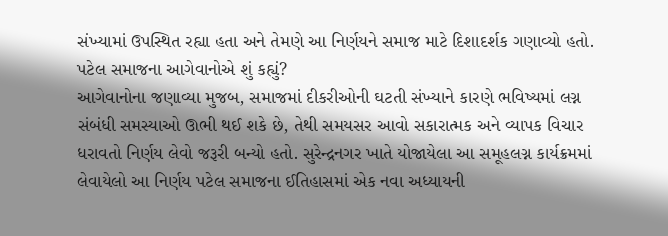સંખ્યામાં ઉપસ્થિત રહ્યા હતા અને તેમણે આ નિર્ણયને સમાજ માટે દિશાદર્શક ગણાવ્યો હતો.
પટેલ સમાજના આગેવાનોએ શું કહ્યું?
આગેવાનોના જણાવ્યા મુજબ, સમાજમાં દીકરીઓની ઘટતી સંખ્યાને કારણે ભવિષ્યમાં લગ્ન સંબંધી સમસ્યાઓ ઊભી થઈ શકે છે, તેથી સમયસર આવો સકારાત્મક અને વ્યાપક વિચાર ધરાવતો નિર્ણય લેવો જરૂરી બન્યો હતો. સુરેન્દ્રનગર ખાતે યોજાયેલા આ સમૂહલગ્ન કાર્યક્રમમાં લેવાયેલો આ નિર્ણય પટેલ સમાજના ઈતિહાસમાં એક નવા અધ્યાયની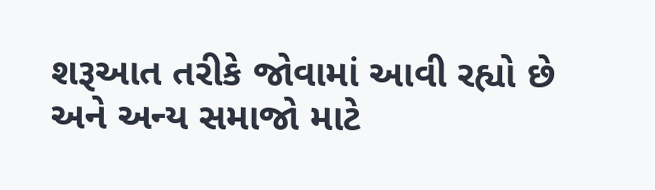શરૂઆત તરીકે જોવામાં આવી રહ્યો છે અને અન્ય સમાજો માટે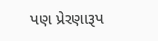પણ પ્રેરણારૂપ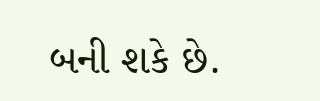બની શકે છે.